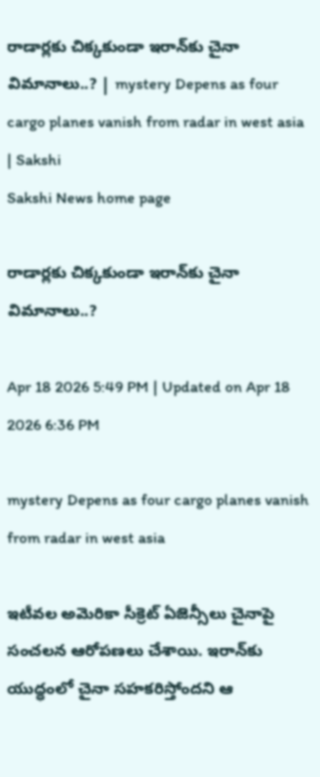రాడార్లకు చిక్కకుండా ఇరాన్‌కు చైనా విమానాలు..? | mystery Depens as four cargo planes vanish from radar in west asia | Sakshi
Sakshi News home page

రాడార్లకు చిక్కకుండా ఇరాన్‌కు చైనా విమానాలు..?

Apr 18 2026 5:49 PM | Updated on Apr 18 2026 6:36 PM

mystery Depens as four cargo planes vanish from radar in west asia

ఇటీవల అమెరికా సీక్రెట్‌ ఏజెన్సీలు చైనాపై సంచలన ఆరోపణలు చేశాయి. ఇరాన్‌కు యుద్ధంలో చైనా సహకరిస్తోందని ఆ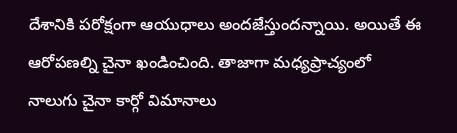దేశానికి పరోక్షంగా ఆయుధాలు అందజేస్తుందన్నాయి. అయితే ఈ ఆరోపణల్ని చైనా ఖండించింది. తాజాగా మధ్యప్రాచ్యంలో నాలుగు చైనా కార్గో విమానాలు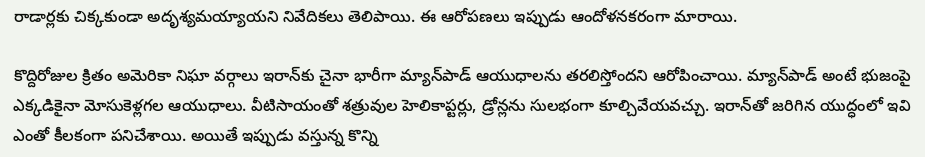రాడార్లకు చిక్కకుండా అదృశ్యమయ్యాయని నివేదికలు తెలిపాయి. ఈ ఆరోపణలు ఇప్పుడు ఆందోళనకరంగా మారాయి.

కొద్దిరోజుల క్రితం అమెరికా నిఘా వర్గాలు ఇరాన్‌కు చైనా భారీగా మ్యాన్‌పాడ్‌ ఆయుధాలను తరలిస్తోందని ఆరోపించాయి. మ్యాన్‌పాడ్‌ అంటే భుజంపై ఎక్కడికైనా మోసుకెళ్లగల ఆయుధాలు. వీటిసాయంతో శత్రువుల హెలికాప్టర్లు, డ్రోన్లను సులభంగా కూల్చివేయవచ్చు. ఇరాన్‌తో జరిగిన యుద్ధంలో ఇవి ఎంతో కీలకంగా పనిచేశాయి. అయితే ఇప్పుడు వస్తున్న కొన్ని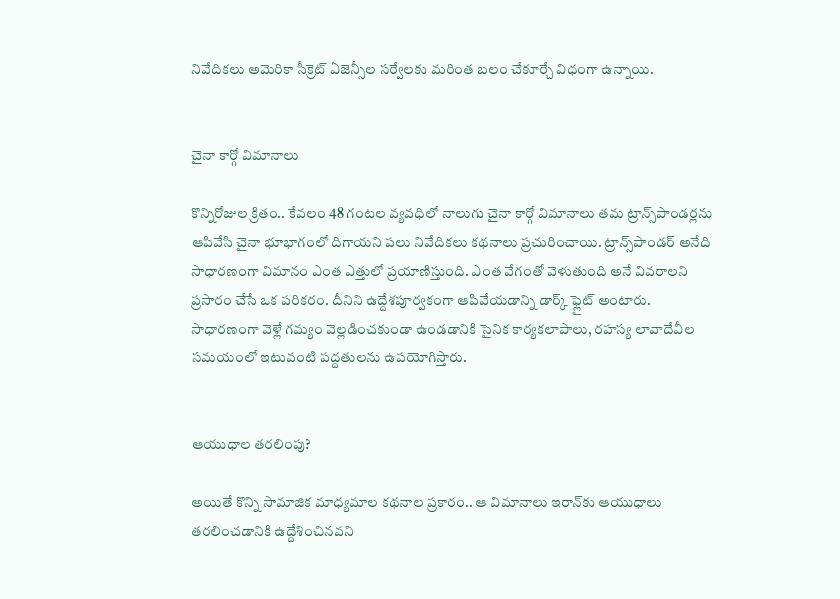నివేదికలు అమెరికా సీక్రెట్‌ ఏజెన్సీల సర్వేలకు మరింత బలం చేకూర్చే విధంగా ఉన్నాయి.


చైనా కార్గో విమానాలు

కొన్నిరోజుల క్రితం.. కేవలం 48 గంటల వ్యవధిలో నాలుగు చైనా కార్గో విమానాలు తమ ట్రాన్స్‌పాండర్లను ఆపివేసి చైనా భూభాగంలో దిగాయని పలు నివేదికలు కథనాలు ప్రచురించాయి. ట్రాన్స్‌పాండర్‌ అనేది సాధారణంగా విమానం ఎంత ఎత్తులో ప్రయాణిస్తుంది. ఎంత వేగంతో వెళుతుంది అనే వివరాలని ప్రసారం చేసే ఒక పరికరం. దీనిని ఉద్దేశపూర్వకంగా ఆపివేయడాన్ని డార్క్‌ ఫ్లైట్‌ అంటారు. సాధారణంగా వెళ్లే గమ్యం వెల్లడించకుండా ఉండడానికి సైనిక కార్యకలాపాలు, రహస్య లావాదేవీల సమయంలో ఇటువంటి పద్దతులను ఉపయోగిస్తారు.


ఆయుధాల తరలింపు?

అయితే కొన్ని సామాజిక మాధ్యమాల కథనాల ప్రకారం.. ఆ విమానాలు ఇరాన్‌కు ఆయుధాలు తరలించడానికి ఉద్దేశించినవని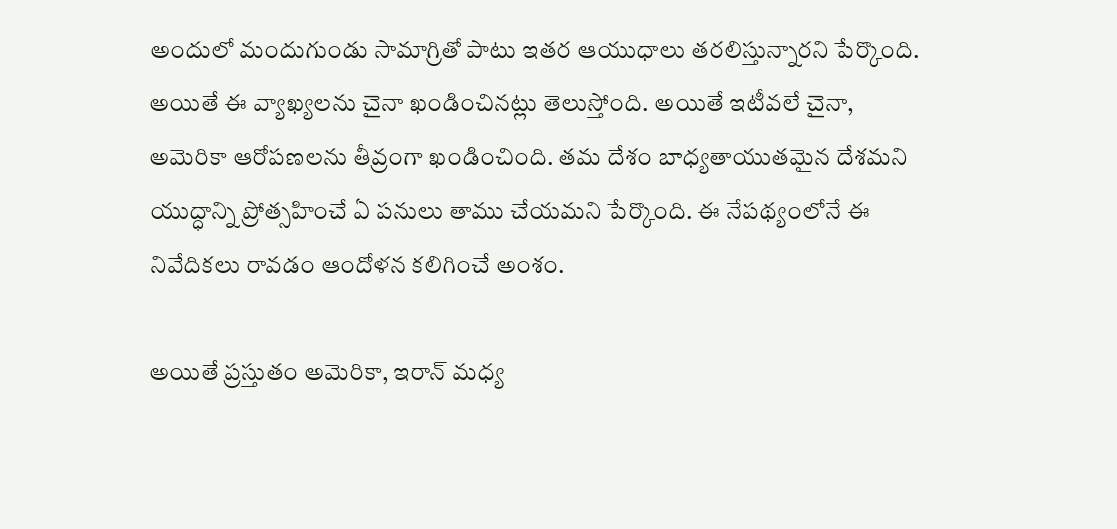అందులో మందుగుండు సామాగ్రితో పాటు ఇతర ఆయుధాలు తరలిస్తున్నారని పేర్కొంది. అయితే ఈ వ్యాఖ్యలను చైనా ఖండించినట్లు తెలుస్తోంది. అయితే ఇటీవలే చైనా, అమెరికా ఆరోపణలను తీవ్రంగా ఖండించింది. తమ దేశం బాధ్యతాయుతమైన దేశమని యుద్ధాన్ని ప్రోత్సహించే ఏ పనులు తాము చేయమని పేర్కొంది. ఈ నేపథ్యంలోనే ఈ నివేదికలు రావడం ఆందోళన కలిగించే అంశం.

అయితే ప్రస్తుతం అమెరికా, ఇరాన్‌ మధ్య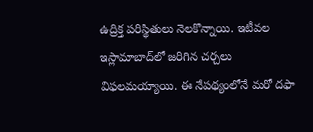ఉద్రిక్త పరిస్థితులు నెలకొన్నాయి. ఇటీవల ఇస్లామాబాద్‌లో జరిగిన చర్చలు విఫలమయ్యాయి. ఈ నేపథ్యంలోనే మరో దఫా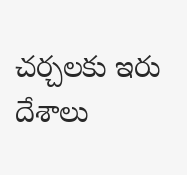చర్చలకు ఇరు దేశాలు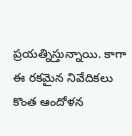ప్రయత్నిస్తున్నాయి. కాగా  ఈ రకమైన నివేదికలు కొంత ఆందోళన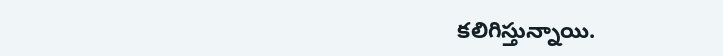కలిగిస్తున్నాయి.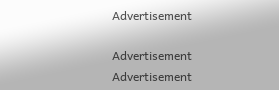Advertisement

Advertisement
Advertisement